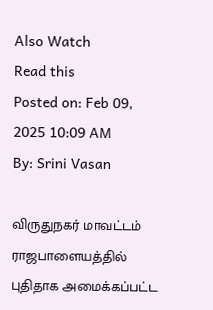Also Watch
Read this
Posted on: Feb 09, 2025 10:09 AM
By: Srini Vasan

விருதுநகர் மாவட்டம் ராஜபாளையத்தில் புதிதாக அமைக்கப்பட்ட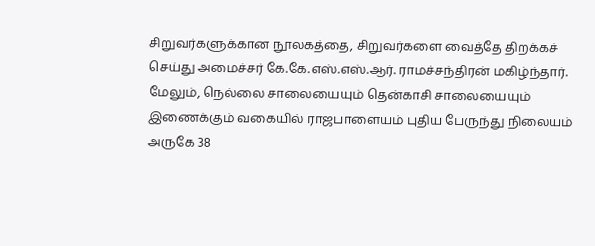சிறுவர்களுக்கான நூலகத்தை, சிறுவர்களை வைத்தே திறக்கச் செய்து அமைச்சர் கே.கே.எஸ்.எஸ்.ஆர். ராமச்சந்திரன் மகிழ்ந்தார்.
மேலும், நெல்லை சாலையையும் தென்காசி சாலையையும் இணைக்கும் வகையில் ராஜபாளையம் புதிய பேருந்து நிலையம் அருகே 38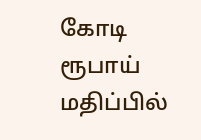கோடி ரூபாய் மதிப்பில்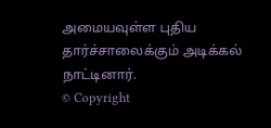அமையவுள்ள புதிய தார்ச்சாலைக்கும் அடிக்கல் நாட்டினார்.
© Copyright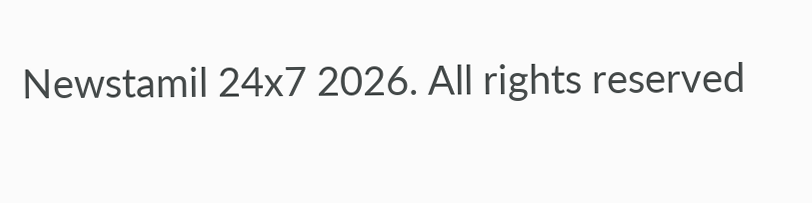Newstamil 24x7 2026. All rights reserved